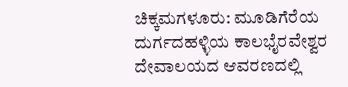ಚಿಕ್ಕಮಗಳೂರು: ಮೂಡಿಗೆರೆಯ ದುರ್ಗದಹಳ್ಳಿಯ ಕಾಲಭೈರವೇಶ್ವರ ದೇವಾಲಯದ ಆವರಣದಲ್ಲಿ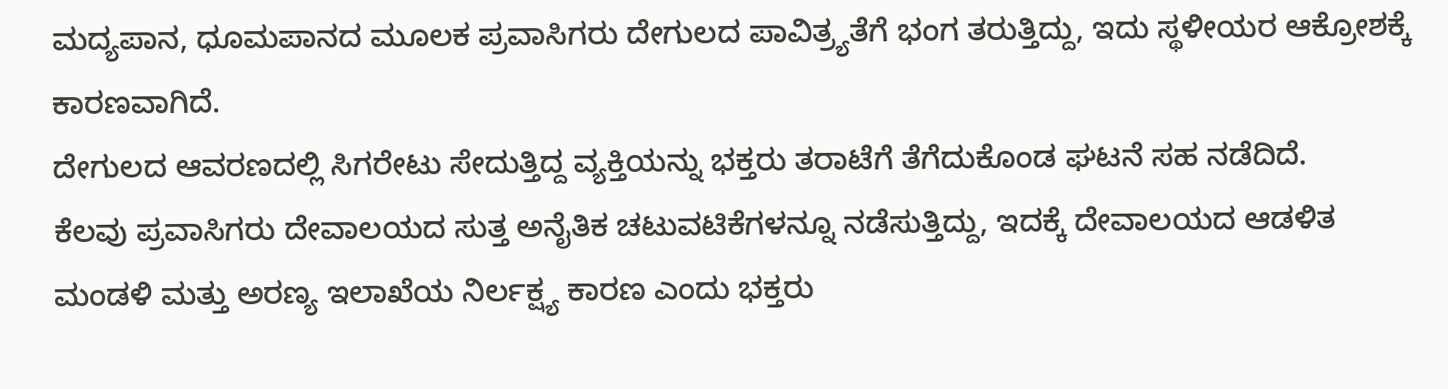ಮದ್ಯಪಾನ, ಧೂಮಪಾನದ ಮೂಲಕ ಪ್ರವಾಸಿಗರು ದೇಗುಲದ ಪಾವಿತ್ರ್ಯತೆಗೆ ಭಂಗ ತರುತ್ತಿದ್ದು, ಇದು ಸ್ಥಳೀಯರ ಆಕ್ರೋಶಕ್ಕೆ ಕಾರಣವಾಗಿದೆ.
ದೇಗುಲದ ಆವರಣದಲ್ಲಿ ಸಿಗರೇಟು ಸೇದುತ್ತಿದ್ದ ವ್ಯಕ್ತಿಯನ್ನು ಭಕ್ತರು ತರಾಟೆಗೆ ತೆಗೆದುಕೊಂಡ ಘಟನೆ ಸಹ ನಡೆದಿದೆ.
ಕೆಲವು ಪ್ರವಾಸಿಗರು ದೇವಾಲಯದ ಸುತ್ತ ಅನೈತಿಕ ಚಟುವಟಿಕೆಗಳನ್ನೂ ನಡೆಸುತ್ತಿದ್ದು, ಇದಕ್ಕೆ ದೇವಾಲಯದ ಆಡಳಿತ ಮಂಡಳಿ ಮತ್ತು ಅರಣ್ಯ ಇಲಾಖೆಯ ನಿರ್ಲಕ್ಷ್ಯ ಕಾರಣ ಎಂದು ಭಕ್ತರು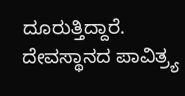ದೂರುತ್ತಿದ್ದಾರೆ. ದೇವಸ್ಥಾನದ ಪಾವಿತ್ರ್ಯ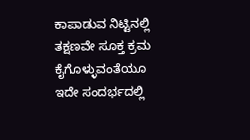ಕಾಪಾಡುವ ನಿಟ್ಟಿನಲ್ಲಿ ತಕ್ಷಣವೇ ಸೂಕ್ತ ಕ್ರಮ ಕೈಗೊಳ್ಳುವಂತೆಯೂ ಇದೇ ಸಂದರ್ಭದಲ್ಲಿ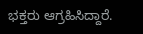ಭಕ್ತರು ಆಗ್ರಹಿಸಿದ್ದಾರೆ.